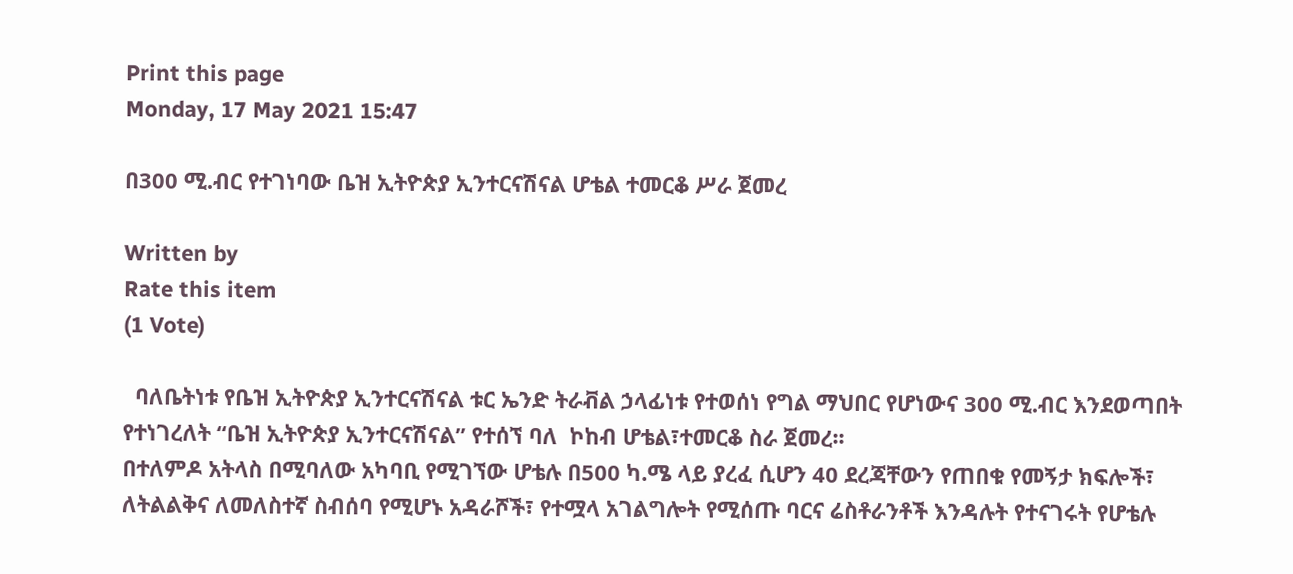Print this page
Monday, 17 May 2021 15:47

በ300 ሚ.ብር የተገነባው ቤዝ ኢትዮጵያ ኢንተርናሽናል ሆቴል ተመርቆ ሥራ ጀመረ

Written by
Rate this item
(1 Vote)

  ባለቤትነቱ የቤዝ ኢትዮጵያ ኢንተርናሽናል ቱር ኤንድ ትራቭል ኃላፊነቱ የተወሰነ የግል ማህበር የሆነውና 300 ሚ.ብር እንደወጣበት የተነገረለት “ቤዝ ኢትዮጵያ ኢንተርናሽናል” የተሰኘ ባለ  ኮከብ ሆቴል፣ተመርቆ ስራ ጀመረ፡፡
በተለምዶ አትላስ በሚባለው አካባቢ የሚገኘው ሆቴሉ በ500 ካ.ሜ ላይ ያረፈ ሲሆን 40 ደረጃቸውን የጠበቁ የመኝታ ክፍሎች፣ ለትልልቅና ለመለስተኛ ስብሰባ የሚሆኑ አዳራሾች፣ የተሟላ አገልግሎት የሚሰጡ ባርና ሬስቶራንቶች እንዳሉት የተናገሩት የሆቴሉ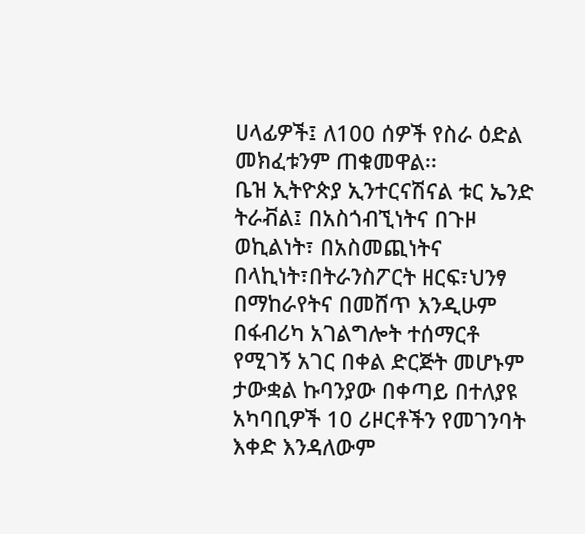ሀላፊዎች፤ ለ100 ሰዎች የስራ ዕድል መክፈቱንም ጠቁመዋል፡፡
ቤዝ ኢትዮጵያ ኢንተርናሽናል ቱር ኤንድ ትራቭል፤ በአስጎብኚነትና በጉዞ ወኪልነት፣ በአስመጪነትና በላኪነት፣በትራንስፖርት ዘርፍ፣ህንፃ በማከራየትና በመሸጥ እንዲሁም በፋብሪካ አገልግሎት ተሰማርቶ የሚገኝ አገር በቀል ድርጅት መሆኑም ታውቋል ኩባንያው በቀጣይ በተለያዩ አካባቢዎች 10 ሪዞርቶችን የመገንባት እቀድ እንዳለውም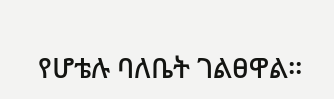የሆቴሉ ባለቤት ገልፀዋል፡፡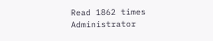Read 1862 times
Administrator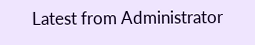Latest from Administrator